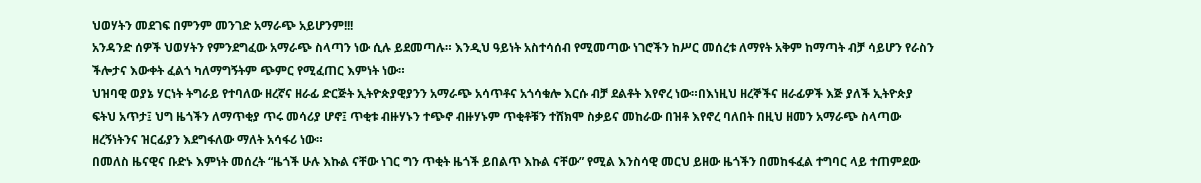ህወሃትን መደገፍ በምንም መንገድ አማራጭ አይሆንም!!!
አንዳንድ ሰዎች ህወሃትን የምንደግፈው አማራጭ ስላጣን ነው ሲሉ ይደመጣሉ። እንዲህ ዓይነት አስተሳሰብ የሚመጣው ነገሮችን ከሥር መሰረቱ ለማየት አቅም ከማጣት ብቻ ሳይሆን የራስን ችሎታና እውቀት ፈልጎ ካለማግኝትም ጭምር የሚፈጠር እምነት ነው።
ህዝባዊ ወያኔ ሃርነት ትግራይ የተባለው ዘረኛና ዘራፊ ድርጅት ኢትዮጵያዊያንን አማራጭ አሳጥቶና አጎሳቁሎ እርሱ ብቻ ደልቶት እየኖረ ነው።በእነዚህ ዘረኞችና ዘራፊዎች እጅ ያለች ኢትዮጵያ ፍትህ አጥታ፤ ህግ ዜጎችን ለማጥቂያ ጥሩ መሳሪያ ሆኖ፤ ጥቂቱ ብዙሃኑን ተጭኖ ብዙሃኑም ጥቂቶቹን ተሸክሞ ስቃይና መከራው በዝቶ እየኖረ ባለበት በዚህ ዘመን አማራጭ ስላጣው ዘረኝነትንና ዝርፊያን እደግፋለው ማለት አሳፋሪ ነው።
በመለስ ዜናዊና ቡድኑ እምነት መሰረት “ዜጎች ሁሉ እኩል ናቸው ነገር ግን ጥቂት ዜጎች ይበልጥ እኩል ናቸው” የሚል እንስሳዊ መርህ ይዘው ዜጎችን በመከፋፈል ተግባር ላይ ተጠምደው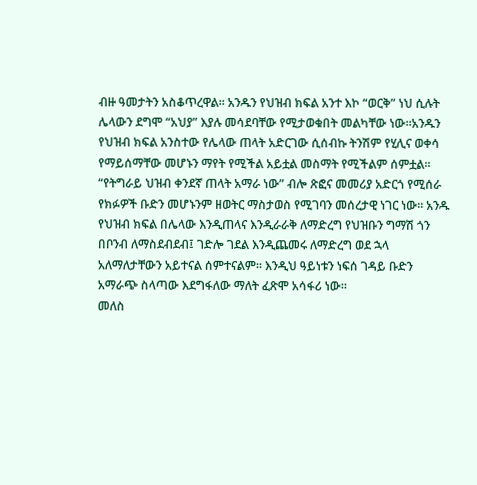ብዙ ዓመታትን አስቆጥረዋል። አንዱን የህዝብ ክፍል አንተ እኮ “ወርቅ” ነህ ሲሉት ሌላውን ደግሞ “አህያ” እያሉ መሳደባቸው የሚታወቁበት መልካቸው ነው።አንዱን የህዝብ ክፍል አንስተው የሌላው ጠላት አድርገው ሲሰብኩ ትንሽም የሂሊና ወቀሳ የማይሰማቸው መሆኑን ማየት የሚችል አይቷል መስማት የሚችልም ሰምቷል። “የትግራይ ህዝብ ቀንደኛ ጠላት አማራ ነው” ብሎ ጽፎና መመሪያ አድርጎ የሚሰራ የክፉዎች ቡድን መሆኑንም ዘወትር ማስታወስ የሚገባን መሰረታዊ ነገር ነው። አንዱ የህዝብ ክፍል በሌላው እንዲጠላና እንዲራራቅ ለማድረግ የህዝቡን ግማሽ ጎን በቦንብ ለማስደብደብ፤ ገድሎ ገደል እንዲጨመሩ ለማድረግ ወደ ኋላ አለማለታቸውን አይተናል ሰምተናልም። እንዲህ ዓይነቱን ነፍሰ ገዳይ ቡድን አማራጭ ስላጣው እደግፋለው ማለት ፈጽሞ አሳፋሪ ነው።
መለስ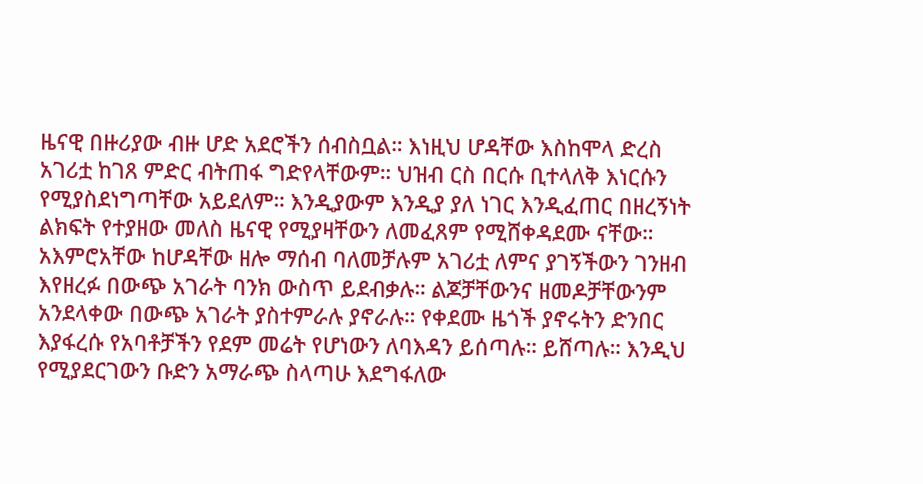ዜናዊ በዙሪያው ብዙ ሆድ አደሮችን ሰብስቧል። እነዚህ ሆዳቸው እስከሞላ ድረስ አገሪቷ ከገጸ ምድር ብትጠፋ ግድየላቸውም። ህዝብ ርስ በርሱ ቢተላለቅ እነርሱን የሚያስደነግጣቸው አይደለም። እንዲያውም እንዲያ ያለ ነገር እንዲፈጠር በዘረኝነት ልክፍት የተያዘው መለስ ዜናዊ የሚያዛቸውን ለመፈጸም የሚሸቀዳደሙ ናቸው። አእምሮአቸው ከሆዳቸው ዘሎ ማሰብ ባለመቻሉም አገሪቷ ለምና ያገኝችውን ገንዘብ እየዘረፉ በውጭ አገራት ባንክ ውስጥ ይደብቃሉ። ልጆቻቸውንና ዘመዶቻቸውንም አንደላቀው በውጭ አገራት ያስተምራሉ ያኖራሉ። የቀደሙ ዜጎች ያኖሩትን ድንበር እያፋረሱ የአባቶቻችን የደም መሬት የሆነውን ለባእዳን ይሰጣሉ። ይሸጣሉ። እንዲህ የሚያደርገውን ቡድን አማራጭ ስላጣሁ እደግፋለው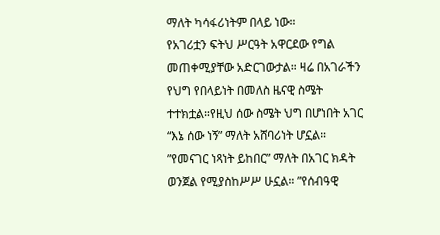ማለት ካሳፋሪነትም በላይ ነው።
የአገሪቷን ፍትህ ሥርዓት አዋርደው የግል መጠቀሚያቸው አድርገውታል። ዛሬ በአገራችን የህግ የበላይነት በመለስ ዜናዊ ስሜት ተተክቷል።የዚህ ሰው ስሜት ህግ በሆነበት አገር “እኔ ሰው ነኝ” ማለት አሸባሪነት ሆኗል። ”የመናገር ነጻነት ይከበር” ማለት በአገር ክዳት ወንጀል የሚያስከሥሥ ሁኗል። ”የሰብዓዊ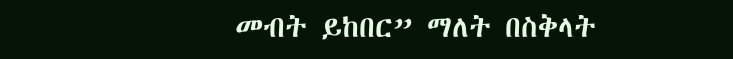መብት ይከበር” ማለት በስቅላት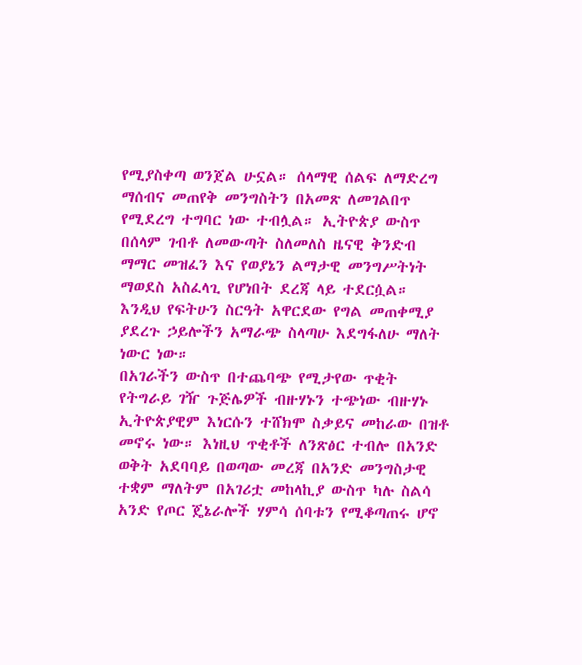የሚያስቀጣ ወንጀል ሁኗል። ሰላማዊ ሰልፍ ለማድረግ ማሰብና መጠየቅ መንግስትን በአመጽ ለመገልበጥ የሚደረግ ተግባር ነው ተብሏል። ኢትዮጵያ ውስጥ በሰላም ገብቶ ለመውጣት ስለመለስ ዜናዊ ቅንድብ ማማር መዝፈን እና የወያኔን ልማታዊ መንግሥትነት ማወደስ አስፈላጊ የሆነበት ደረጃ ላይ ተደርሷል። እንዲህ የፍትሁን ስርዓት አዋርደው የግል መጠቀሚያ ያደረጉ ኃይሎችን አማራጭ ስላጣሁ እደግፋለሁ ማለት ነውር ነው።
በአገራችን ውስጥ በተጨባጭ የሚታየው ጥቂት የትግራይ ገዥ ጉጅሌዎች ብዙሃኑን ተጭነው ብዙሃኑ ኢትዮጵያዊም እነርሱን ተሸክሞ ስቃይና መከራው በዝቶ መኖሩ ነው። እነዚህ ጥቂቶች ለንጽፅር ተብሎ በአንድ ወቅት አደባባይ በወጣው መረጃ በአንድ መንግስታዊ ተቋም ማለትም በአገሪቷ መከላኪያ ውስጥ ካሉ ስልሳ አንድ የጦር ጄኔራሎች ሃምሳ ሰባቱን የሚቆጣጠሩ ሆኖ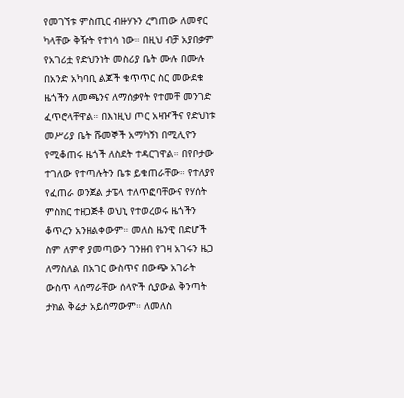የመገኘቱ ምስጢር ብዙሃኑን ረግጠው ለመኖር ካላቸው ቅዥት የተነሳ ነው። በዚህ ብቻ አያበቃም የአገሪቷ የድህንነት መስሪያ ቤት ሙሉ በሙሉ በአንድ አካባቢ ልጆች ቁጥጥር ስር መውደቁ ዜጎችን ለመጫንና ለማሰቃየት የተመቸ መንገድ ፈጥሮላቸዋል። በእነዚህ ጦር አዛዦችና የድህነቱ መሥሪያ ቤት ሹመኞች አማካኝነ በሚሊዮን የሚቆጠሩ ዜጎች ለስደት ተዳርገዋል። በየቦታው ተገለው የተጣሉትን ቤቱ ይቁጠራቸው። የተለያየ የፈጠራ ወንጀል ታፔላ ተለጥፎባቸውና የሃሰት ምስክር ተዘጋጅቶ ወህኒ የተወረወሩ ዜጎችን ቆጥረን አንዘልቀውም። መለስ ዜንዊ በድሆች ስም ለምኖ ያመጣውን ገንዘብ የገዛ አገሩን ዜጋ ለማስለል በአገር ውስጥና በውጭ አገራት ውስጥ ላሰማራቸው ሰላዮች ሲያውል ቅንጣት ታክል ቅሬታ አይሰማውም። ለመለስ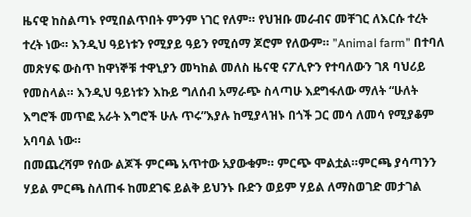ዜናዊ ከስልጣኑ የሚበልጥበት ምንም ነገር የለም። የህዝቡ መራብና መቸገር ለእርሱ ተረት ተረት ነው። እንዲህ ዓይነቱን የሚያይ ዓይን የሚሰማ ጆሮም የለውም። ”Animal farm” በተባለ መጽሃፍ ውስጥ ከዋነኞቹ ተዋኒያን መካከል መለስ ዜናዊ ናፖሊዮን የተባለውን ገጸ ባህሪይ የመስላል። እንዲህ ዓይነቱን እኩይ ግለሰብ አማራጭ ስላጣሁ እደግፋለው ማለት “ሁለት እግሮች መጥፎ አራት እግሮች ሁሉ ጥሩ”እያሉ ከሚያላዝኑ በጎች ጋር መሳ ለመሳ የሚያቆም አባባል ነው።
በመጨረሻም የሰው ልጆች ምርጫ አጥተው አያውቁም። ምርጭ ሞልቷል።ምርጫ ያሳጣንን ሃይል ምርጫ ስለጠፋ ከመደገፍ ይልቅ ይህንኑ ቡድን ወይም ሃይል ለማስወገድ መታገል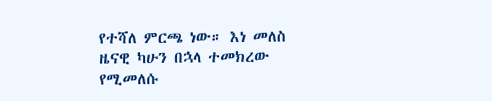የተሻለ ምርጫ ነው። እነ መለስ ዜናዊ ካሁን በኋላ ተመክረው የሚመለሱ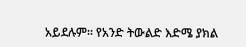አይደሉም። የአንድ ትውልድ እድሜ ያክል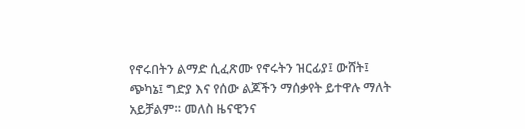የኖሩበትን ልማድ ሲፈጽሙ የኖሩትን ዝርፊያ፤ ውሸት፤ ጭካኔ፤ ግድያ እና የሰው ልጆችን ማሰቃየት ይተዋሉ ማለት አይቻልም። መለስ ዜናዊንና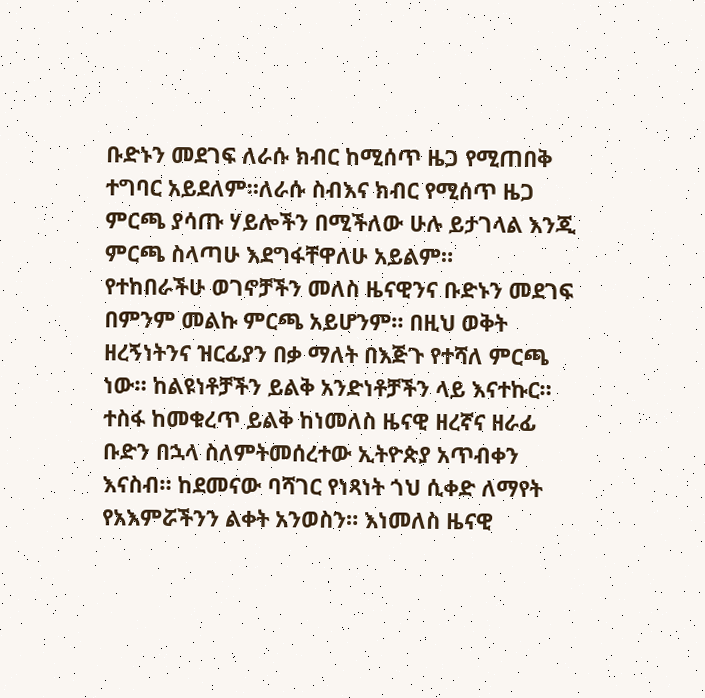ቡድኑን መደገፍ ለራሱ ክብር ከሚሰጥ ዜጋ የሚጠበቅ ተግባር አይደለም።ለራሱ ስብእና ክብር የሚሰጥ ዜጋ ምርጫ ያሳጡ ሃይሎችን በሚችለው ሁሉ ይታገላል እንጂ ምርጫ ስላጣሁ እደግፋቸዋለሁ አይልም።
የተከበራችሁ ወገኖቻችን መለስ ዜናዊንና ቡድኑን መደገፍ በምንም መልኩ ምርጫ አይሆንም። በዚህ ወቅት ዘረኝነትንና ዝርፊያን በቃ ማለት በእጅጉ የተሻለ ምርጫ ነው። ከልዩነቶቻችን ይልቅ አንድነቶቻችን ላይ እናተኩር። ተስፋ ከመቁረጥ ይልቅ ከነመለስ ዜናዊ ዘረኛና ዘራፊ ቡድን በኋላ ስለምትመሰረተው ኢትዮጵያ አጥብቀን እናስብ። ከደመናው ባሻገር የነጻነት ጎህ ሲቀድ ለማየት የአእምሯችንን ልቀት አንወስን። እነመለስ ዜናዊ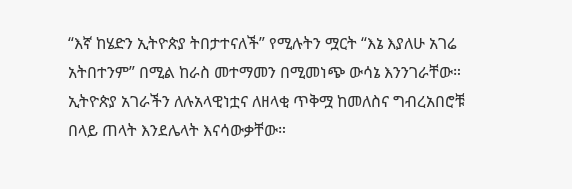“እኛ ከሄድን ኢትዮጵያ ትበታተናለች” የሚሉትን ሟርት “እኔ እያለሁ አገሬ አትበተንም” በሚል ከራስ መተማመን በሚመነጭ ውሳኔ እንንገራቸው። ኢትዮጵያ አገራችን ለሉአላዊነቷና ለዘላቂ ጥቅሟ ከመለስና ግብረአበሮቹ በላይ ጠላት እንደሌላት እናሳውቃቸው።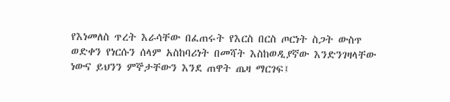የእነመለስ ጥረት እራሳቸው በፈጠሩት የእርስ በርስ ጦርነት ስጋት ውስጥ ወድቀን የነርሱን ሰላም አስከባሪነት በመሻት እስከወዲያኛው እንድንገዛላቸው ነውና ይህንን ምኞታቸውን እንደ ጠዋት ጤዛ ማርገፍ፤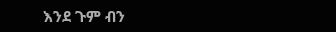እንደ ጉም ብን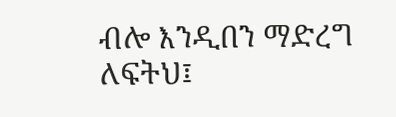ብሎ እንዲበን ማድረግ ለፍትህ፤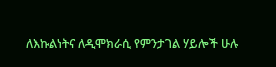ለእኩልነትና ለዲሞክራሲ የምንታገል ሃይሎች ሁሉ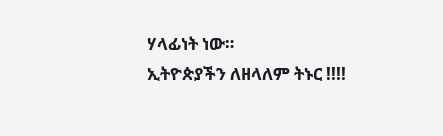ሃላፊነት ነው።
ኢትዮጵያችን ለዘላለም ትኑር !!!!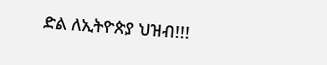ድል ለኢትዮጵያ ህዝብ!!!